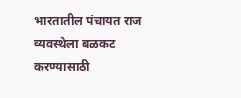भारतातील पंचायत राज व्यवस्थेला बळकट करण्यासाठी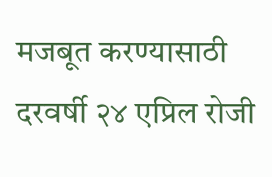मजबूत करण्यासाठी दरवर्षी २४ एप्रिल रोजी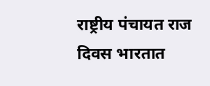राष्ट्रीय पंचायत राज दिवस भारतात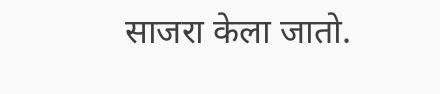साजरा केला जातो.